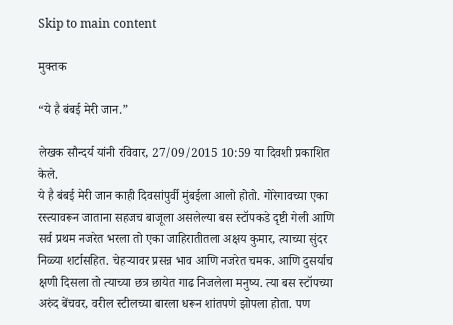Skip to main content

मुक्तक

“ये है बंबई मेरी जान.”

लेखक सौन्दर्य यांनी रविवार, 27/09/2015 10:59 या दिवशी प्रकाशित केले.
ये है बंबई मेरी जान काही दिवसांपुर्वी मुंबईला आलो होतो. गोरेगावच्या एका रस्त्यावरून जाताना सहजच बाजूला असलेल्या बस स्टॉपकडे दृष्टी गेली आणि सर्व प्रथम नजरेत भरला तो एका जाहिरातीतला अक्षय कुमार, त्याच्या सुंदर निळ्या शर्टासहित. चेहऱ्यावर प्रसन्न भाव आणि नजरेत चमक. आणि दुसर्याच क्षणी दिसला तो त्याच्या छत्र छायेत गाढ निजलेला मनुष्य. त्या बस स्टॉपच्या अरुंद बेंचवर, वरील स्टीलच्या बारला धरून शांतपणे झोपला होता. पण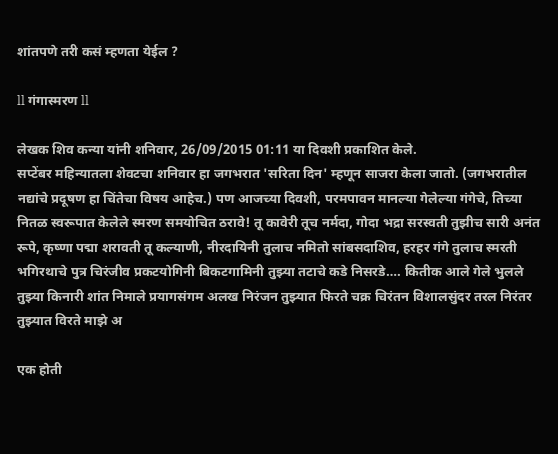शांतपणे तरी कसं म्हणता येईल ?

ll गंगास्मरण ll

लेखक शिव कन्या यांनी शनिवार, 26/09/2015 01:11 या दिवशी प्रकाशित केले.
सप्टेंबर महिन्यातला शेवटचा शनिवार हा जगभरात 'सरिता दिन' म्हणून साजरा केला जातो. (जगभरातील नद्यांचे प्रदूषण हा चिंतेचा विषय आहेच.) पण आजच्या दिवशी, परमपावन मानल्या गेलेल्या गंगेचे, तिच्या नितळ स्वरूपात केलेले स्मरण समयोचित ठरावे! तू कावेरी तूच नर्मदा, गोदा भद्रा सरस्वती तुझीच सारी अनंत रूपे, कृष्णा पद्मा शरावती तू कल्याणी, नीरदायिनी तुलाच नमितो सांबसदाशिव, हरहर गंगे तुलाच स्मरती भगिरथाचे पुत्र चिरंजीव प्रकटयोगिनी बिकटगामिनी तुझ्या तटाचे कडे निसरडे…. कितीक आले गेले भुलले तुझ्या किनारी शांत निमाले प्रयागसंगम अलख निरंजन तुझ्यात फिरते चक्र चिरंतन विशालसुंदर तरल निरंतर तुझ्यात विरते माझे अ

एक होती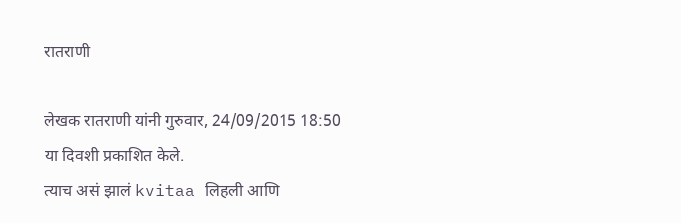रातराणी

लेखक रातराणी यांनी गुरुवार, 24/09/2015 18:50 या दिवशी प्रकाशित केले.
त्याच असं झालं kvitaa लिहली आणि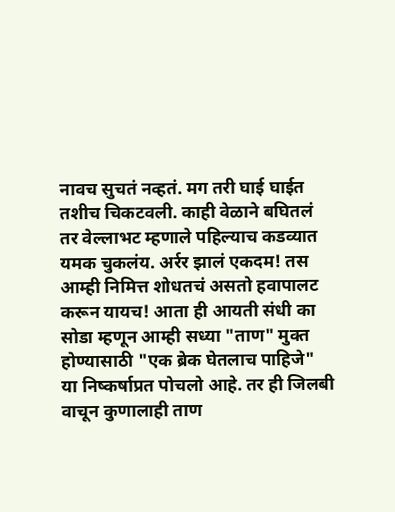नावच सुचतं नव्हतं. मग तरी घाई घाईत तशीच चिकटवली. काही वेळाने बघितलं तर वेल्लाभट म्हणाले पहिल्याच कडव्यात यमक चुकलंय. अर्रर झालं एकदम! तस आम्ही निमित्त शोधतचं असतो हवापालट करून यायच! आता ही आयती संधी का सोडा म्हणून आम्ही सध्या "ताण" मुक्त होण्यासाठी "एक ब्रेक घेतलाच पाहिजे" या निष्कर्षाप्रत पोचलो आहे. तर ही जिलबी वाचून कुणालाही ताण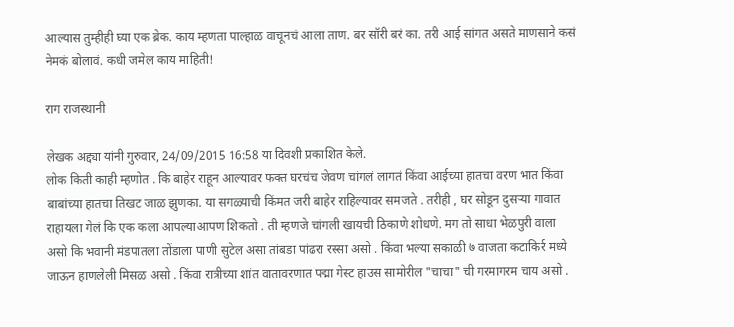आल्यास तुम्हीही घ्या एक ब्रेक. काय म्हणता पाल्हाळ वाचूनचं आला ताण. बर सॉरी बरं का. तरी आई सांगत असते माणसाने कसं नेमकं बोलावं. कधी जमेल काय माहिती!

राग राजस्थानी

लेखक अद्द्या यांनी गुरुवार, 24/09/2015 16:58 या दिवशी प्रकाशित केले.
लोक किती काही म्हणोत . कि बाहेर राहून आल्यावर फक्त घरचंच जेवण चांगलं लागतं किंवा आईच्या हातचा वरण भात किंवा बाबांच्या हातचा तिखट जाळ झुणका. या सगळ्याची किंमत जरी बाहेर राहिल्यावर समजते . तरीही , घर सोडून दुसऱ्या गावात राहायला गेलं कि एक कला आपल्याआपण शिकतो . ती म्हणजे चांगली खायची ठिकाणे शोधणे. मग तो साधा भेळपुरी वाला असो कि भवानी मंडपातला तोंडाला पाणी सुटेल असा तांबडा पांढरा रस्सा असो . किंवा भल्या सकाळी ७ वाजता कटाकिर्र मध्ये जाऊन हाणलेली मिसळ असो . किंवा रात्रीच्या शांत वातावरणात पद्मा गेस्ट हाउस सामोरील "चाचा" ची गरमागरम चाय असो .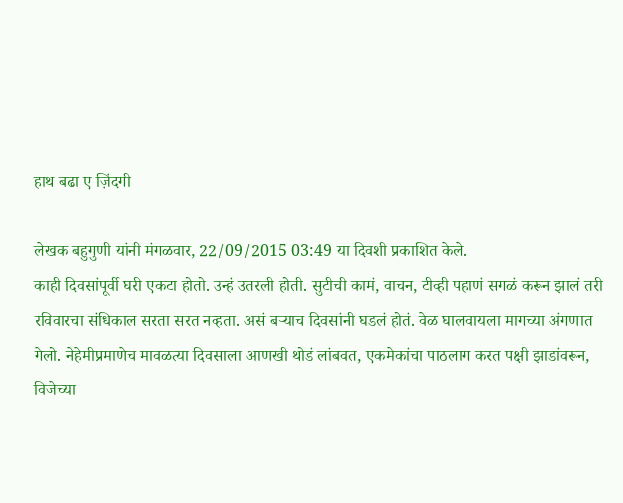हाथ बढा ए ज़िंदगी

लेखक बहुगुणी यांनी मंगळवार, 22/09/2015 03:49 या दिवशी प्रकाशित केले.
काही दिवसांपूर्वी घरी एकटा होतो. उन्हं उतरली होती. सुटीची कामं, वाचन, टीव्ही पहाणं सगळं करून झालं तरी रविवारचा संधिकाल सरता सरत नव्हता. असं बर्‍याच दिवसांनी घडलं होतं. वेळ घालवायला मागच्या अंगणात गेलो. नेहेमीप्रमाणेच मावळत्या दिवसाला आणखी थोडं लांबवत, एकमेकांचा पाठलाग करत पक्षी झाडांवरून, विजेच्या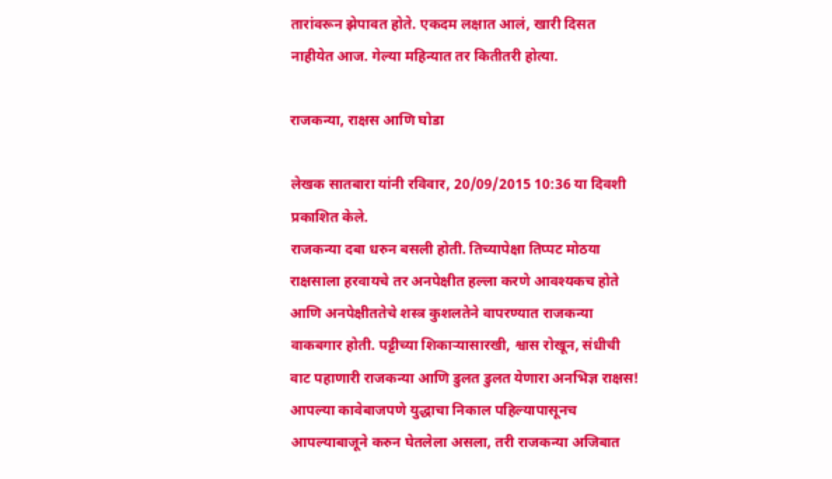तारांवरून झेपावत होते. एकदम लक्षात आलं, खारी दिसत नाहीयेत आज. गेल्या महिन्यात तर कितीतरी होत्या.

राजकन्या, राक्षस आणि घोडा

लेखक सातबारा यांनी रविवार, 20/09/2015 10:36 या दिवशी प्रकाशित केले.
राजकन्या दबा धरुन बसली होती. तिच्यापेक्षा तिप्पट मोठया राक्षसाला हरवायचे तर अनपेक्षीत हल्ला करणे आवश्यकच होते आणि अनपेक्षीततेचे शस्त्र कुशलतेने वापरण्यात राजकन्या वाकबगार होती. पट्टीच्या शिकार्‍यासारखी, श्वास रोखून, संधीची वाट पहाणारी राजकन्या आणि डुलत डुलत येणारा अनभिज्ञ राक्षस! आपल्या कावेबाजपणे युद्धाचा निकाल पहिल्यापासूनच आपल्याबाजूने करुन घेतलेला असला, तरी राजकन्या अजिबात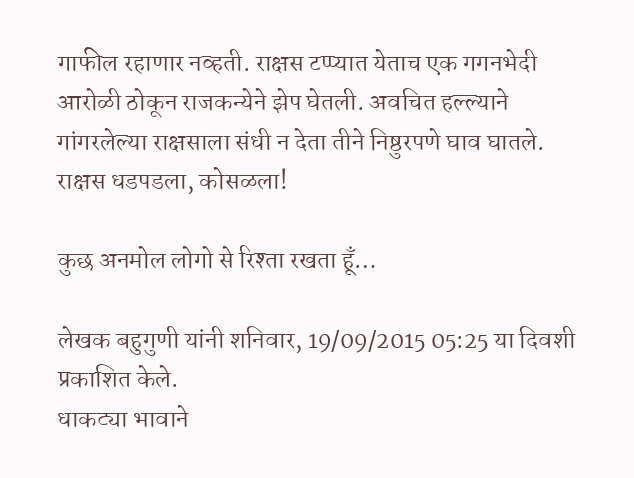गाफील रहाणार नव्हती. राक्षस टप्प्यात येताच एक गगनभेदी आरोळी ठोकून राजकन्येने झेप घेतली. अवचित हल्ल्याने गांगरलेल्या राक्षसाला संधी न देता तीने निष्ठुरपणे घाव घातले. राक्षस धडपडला, कोसळला!

कुछ अनमोल लोगो से रिश्ता रखता हूँ…

लेखक बहुगुणी यांनी शनिवार, 19/09/2015 05:25 या दिवशी प्रकाशित केले.
धाकट्या भावाने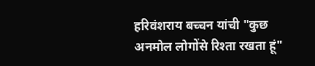हरिवंशराय बच्चन यांची "कुछ अनमोल लोगोंसे रिश्ता रखता हूं"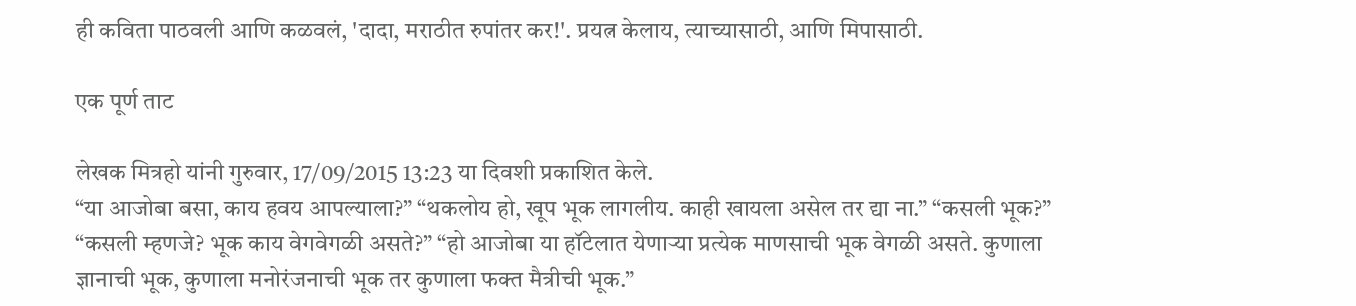ही कविता पाठवली आणि कळवलं, 'दादा, मराठीत रुपांतर कर!'. प्रयत्न केलाय, त्याच्यासाठी, आणि मिपासाठी.

एक पूर्ण ताट

लेखक मित्रहो यांनी गुरुवार, 17/09/2015 13:23 या दिवशी प्रकाशित केले.
“या आजोबा बसा, काय हवय आपल्याला?” “थकलोय हो, खूप भूक लागलीय. काही खायला असेल तर द्या ना.” “कसली भूक?” “कसली म्हणजे? भूक काय वेगवेगळी असते?” “हो आजोबा या हॉटेलात येणाऱ्या प्रत्येक माणसाची भूक वेगळी असते. कुणाला ज्ञानाची भूक, कुणाला मनोरंजनाची भूक तर कुणाला फक्त मैत्रीची भूक.”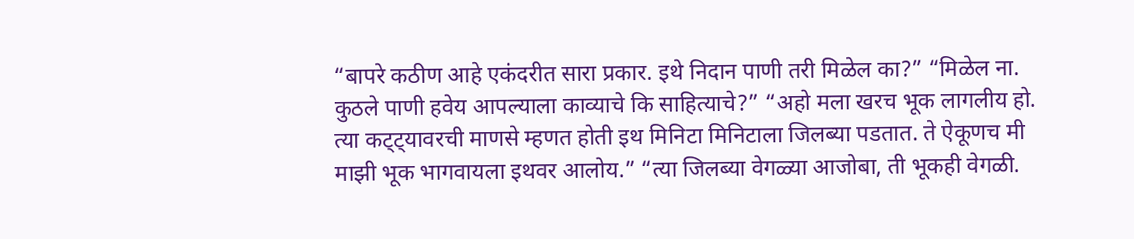“बापरे कठीण आहे एकंदरीत सारा प्रकार. इथे निदान पाणी तरी मिळेल का?” “मिळेल ना. कुठले पाणी हवेय आपल्याला काव्याचे कि साहित्याचे?” “अहो मला खरच भूक लागलीय हो. त्या कट्ट्यावरची माणसे म्हणत होती इथ मिनिटा मिनिटाला जिलब्या पडतात. ते ऐकूणच मी माझी भूक भागवायला इथवर आलोय.” “त्या जिलब्या वेगळ्या आजोबा, ती भूकही वेगळी.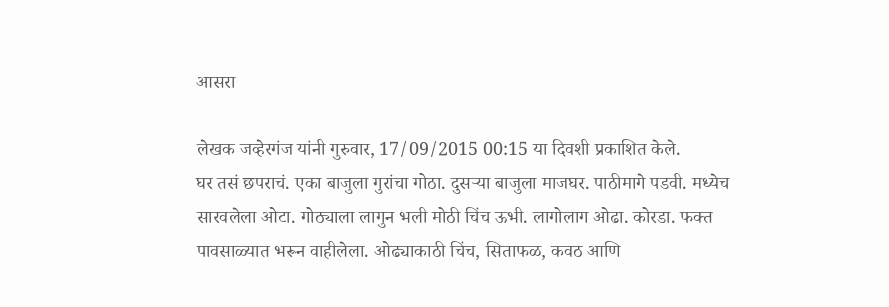आसरा

लेखक जव्हेरगंज यांनी गुरुवार, 17/09/2015 00:15 या दिवशी प्रकाशित केले.
घर तसं छपराचं. एका बाजुला गुरांचा गोठा. दुसऱ्या बाजुला माजघर. पाठीमागे पडवी. मध्येच सारवलेला ओटा. गोठ्याला लागुन भली मोठी चिंच ऊभी. लागोलाग ओढा. कोरडा. फक्त पावसाळ्यात भरून वाहीलेला. ओढ्याकाठी चिंच, सिताफळ, कवठ आणि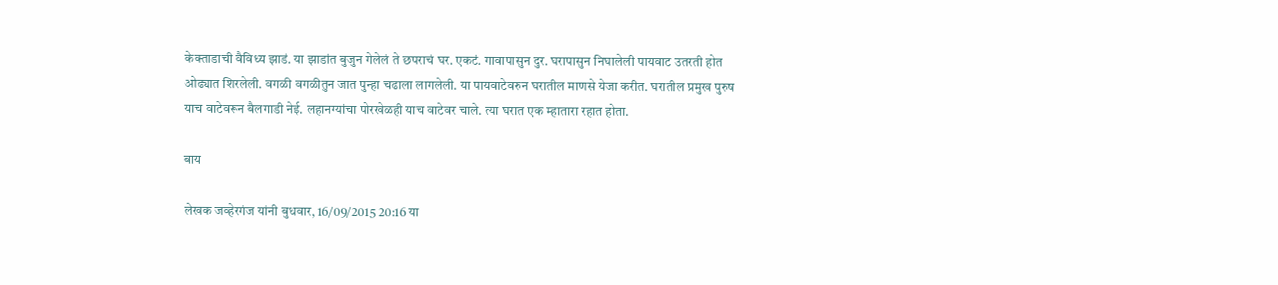केक्ताडाची वैविध्य झाडं. या झाडांत बुजुन गेलेलं ते छपराचं घर. एकटं. गावापासुन दुर. घरापासुन निघालेली पायवाट उतरती होत ओढ्यात शिरलेली. वगळी वगळीतुन जात पुन्हा चढाला लागलेली. या पायवाटेवरुन घरातील माणसे येजा करीत. घरातील प्रमुख पुरुष याच वाटेवरून बैलगाडी नेई. लहानग्यांचा पोरखेळही याच वाटेवर चाले. त्या घरात एक म्हातारा रहात होता.

बाय

लेखक जव्हेरगंज यांनी बुधवार, 16/09/2015 20:16 या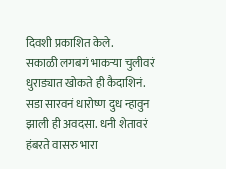दिवशी प्रकाशित केले.
सकाळी लगबगं भाकऱ्या चुलीवरं धुराड्यात खोकते ही कैदाशिनं. सडा सारवनं धारोष्ण दुध न्हावुन झाली ही अवदसा. धनी शेतावरं हंबरते वासरु भारा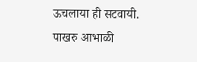ऊचलाया ही सटवायी. पाखरु आभाळी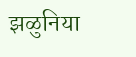झळुनिया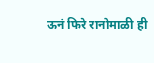ऊनं फिरे रानोमाळी ही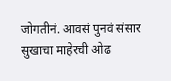जोगतीनं. आवसं पुनवं संसार सुखाचा माहेरची ओढ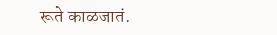रूते काळजातं.